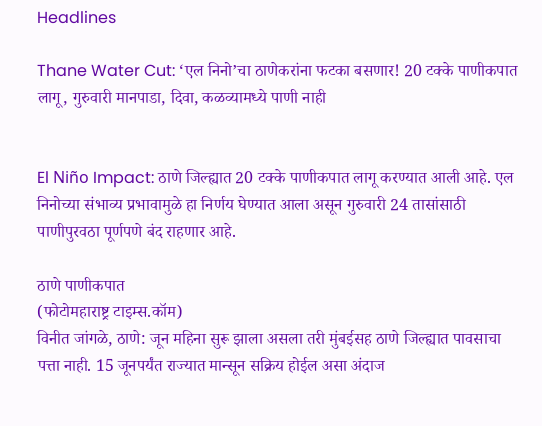Headlines

Thane Water Cut: ‘एल निनो’चा ठाणेकरांना फटका बसणार! 20 टक्के पाणीकपात लागू, गुरुवारी मानपाडा, दिवा, कळव्यामध्ये पाणी नाही


El Niño Impact: ठाणे जिल्ह्यात 20 टक्के पाणीकपात लागू करण्यात आली आहे. एल निनोच्या संभाव्य प्रभावामुळे हा निर्णय घेण्यात आला असून गुरुवारी 24 तासांसाठी पाणीपुरवठा पूर्णपणे बंद राहणार आहे.

ठाणे पाणीकपात
(फोटोमहाराष्ट्र टाइम्स.कॉम)
विनीत जांगळे, ठाणे: जून महिना सुरू झाला असला तरी मुंबईसह ठाणे जिल्ह्यात पावसाचा पत्ता नाही. 15 जूनपर्यंत राज्यात मान्सून सक्रिय होईल असा अंदाज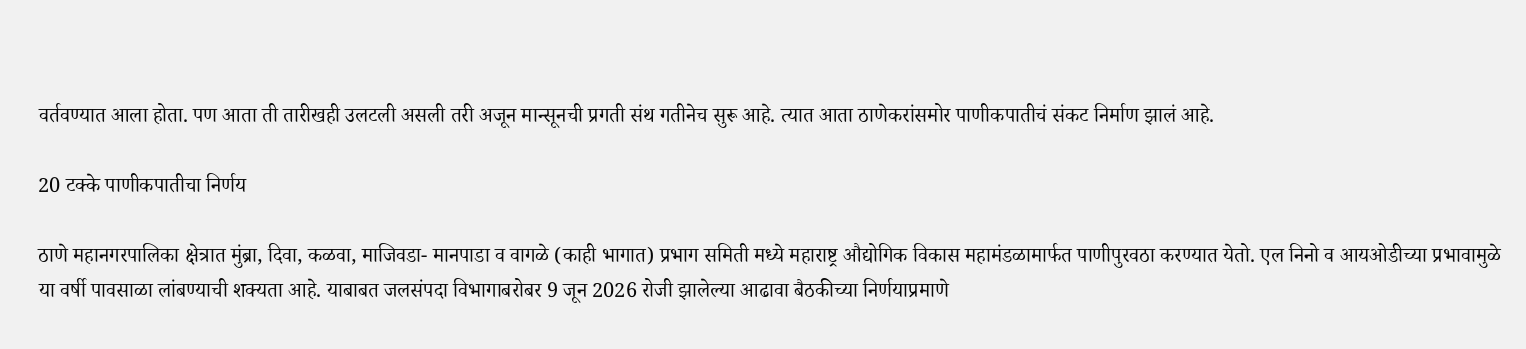वर्तवण्यात आला होता. पण आता ती तारीखही उलटली असली तरी अजून मान्सूनची प्रगती संथ गतीनेच सुरू आहे. त्यात आता ठाणेकरांसमोर पाणीकपातीचं संकट निर्माण झालं आहे.

20 टक्के पाणीकपातीचा निर्णय

ठाणे महानगरपालिका क्षेत्रात मुंब्रा, दिवा, कळवा, माजिवडा- मानपाडा व वागळे (काही भागात) प्रभाग समिती मध्ये महाराष्ट्र औद्योगिक विकास महामंडळामार्फत पाणीपुरवठा करण्यात येतो. एल निनो व आयओडीच्या प्रभावामुळे या वर्षी पावसाळा लांबण्याची शक्यता आहे. याबाबत जलसंपदा विभागाबरोबर 9 जून 2026 रोजी झालेल्या आढावा बैठकीच्या निर्णयाप्रमाणे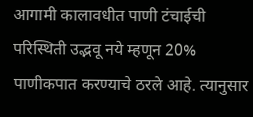आगामी कालावधीत पाणी टंचाईची परिस्थ‍िती उद्भवू नये म्हणून 20% पाणीकपात करण्याचे ठरले आहे. त्यानुसार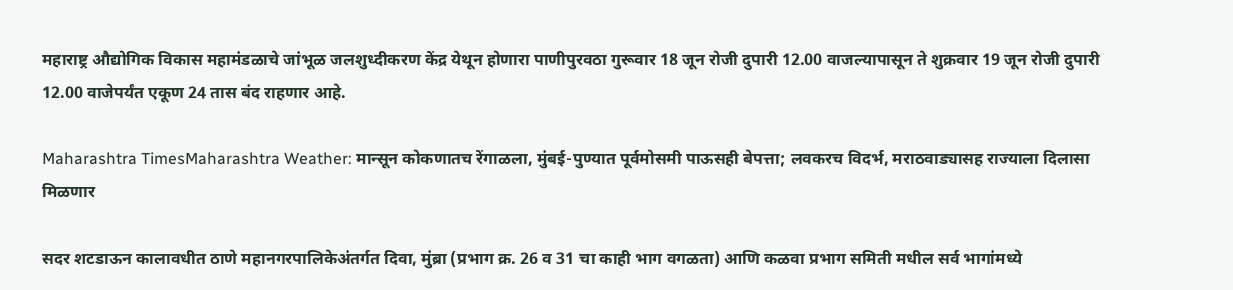महाराष्ट्र औद्योगिक विकास महामंडळाचे जांभूळ जलशुध्दीकरण केंद्र येथून होणारा पाणीपुरवठा गुरूवार 18 जून रोजी दुपारी 12.00 वाजल्यापासून ते शुक्रवार 19 जून रोजी दुपारी 12.00 वाजेपर्यंत एकूण 24 तास बंद राहणार आहे.

Maharashtra TimesMaharashtra Weather: मान्सून कोकणातच रेंगाळला, मुंबई-पुण्यात पूर्वमोसमी पाऊसही बेपत्ता; लवकरच विदर्भ, मराठवाड्यासह राज्याला दिलासा मिळणार

सदर शटडाऊन कालावधीत ठाणे महानगरपालिकेअंतर्गत दिवा, मुंब्रा (प्रभाग क्र. 26 व 31 चा काही भाग वगळता) आणि कळवा प्रभाग समिती मधील सर्व भागांमध्ये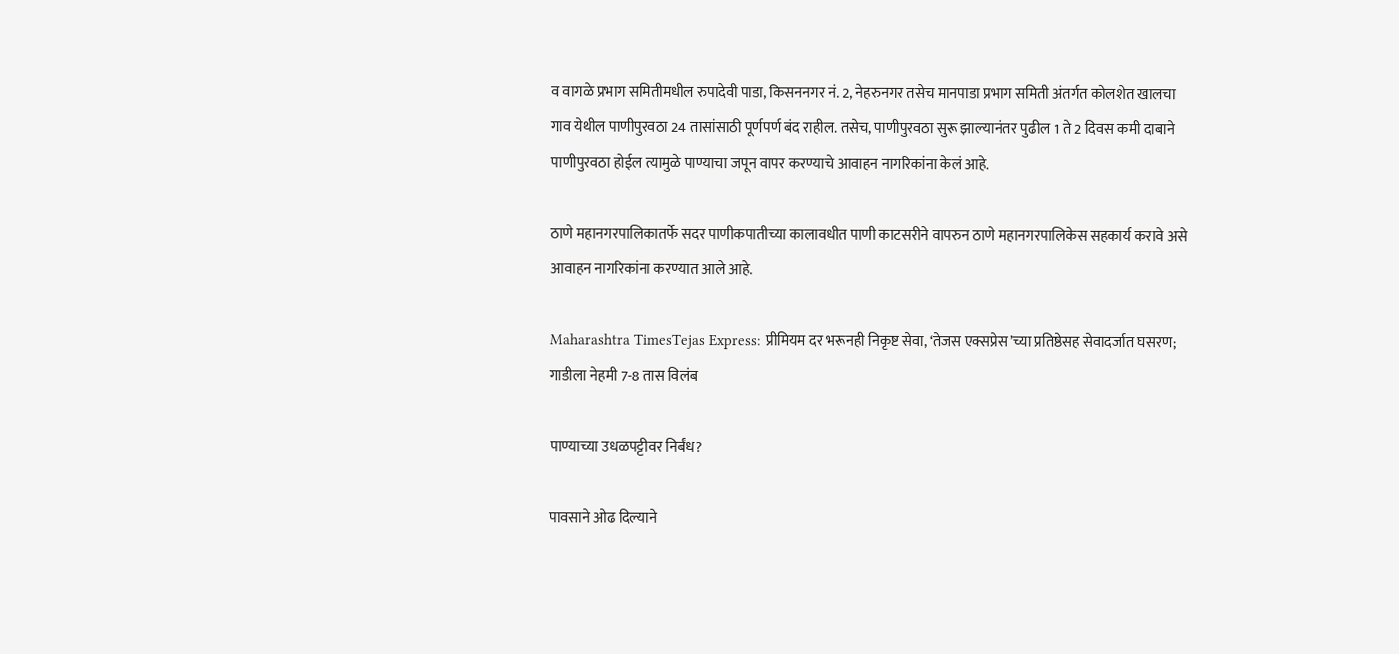व वागळे प्रभाग समितीमधील रुपादेवी पाडा, किसननगर नं. 2, नेहरुनगर तसेच मानपाडा प्रभाग समिती अंतर्गत कोलशेत खालचा गाव येथील पाणीपुरवठा 24 तासांसाठी पूर्णपर्ण बंद राहील. तसेच, पाणीपुरवठा सुरू झाल्यानंतर पुढील 1 ते 2 दिवस कमी दाबाने पाणीपुरवठा होईल त्यामुळे पाण्याचा जपून वापर करण्याचे आवाहन नागरिकांना केलं आहे.

ठाणे महानगरपालिकातर्फे सदर पाणीकपातीच्या कालावधीत पाणी काटसरीने वापरुन ठाणे महानगरपालिकेस सहकार्य करावे असे आवाहन नागरिकांना करण्यात आले आहे.

Maharashtra TimesTejas Express: प्रीमियम दर भरूनही निकृष्ट सेवा, ‘तेजस एक्सप्रेस’च्या प्रतिष्ठेसह सेवादर्जात घसरण; गाडीला नेहमी 7-8 तास विलंब

पाण्याच्या उधळपट्टीवर निर्बंध?

पावसाने ओढ दिल्याने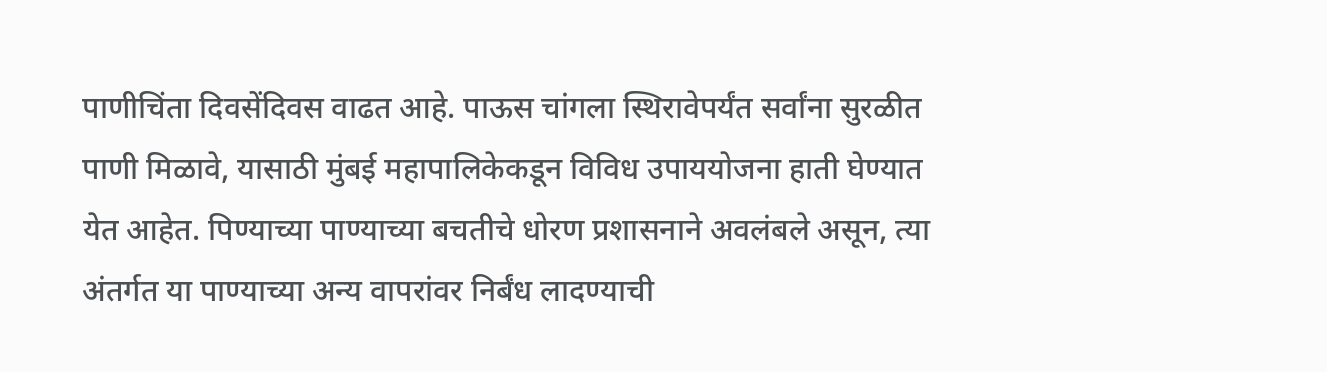पाणीचिंता दिवसेंदिवस वाढत आहे. पाऊस चांगला स्थिरावेपर्यंत सर्वांना सुरळीत पाणी मिळावे, यासाठी मुंबई महापालिकेकडून विविध उपाययोजना हाती घेण्यात येत आहेत. पिण्याच्या पाण्याच्या बचतीचे धोरण प्रशासनाने अवलंबले असून, त्या अंतर्गत या पाण्याच्या अन्य वापरांवर निर्बंध लादण्याची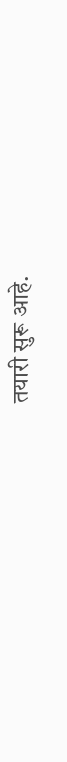तयारी सुरू आहे.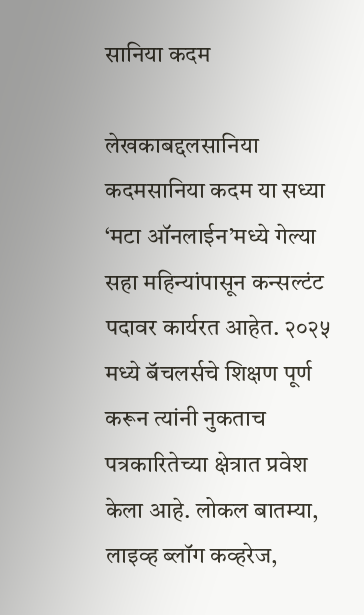सानिया कदम

लेखकाबद्दलसानिया कदमसानिया कदम या सध्या ‘मटा ऑनलाईन’मध्ये गेल्या सहा महिन्यांपासून कन्सल्टंट पदावर कार्यरत आहेत. २०२५ मध्ये बॅचलर्सचे शिक्षण पूर्ण करून त्यांनी नुकताच पत्रकारितेच्या क्षेत्रात प्रवेश केला आहे. लोकल बातम्या, लाइव्ह ब्लॉग कव्हरेज,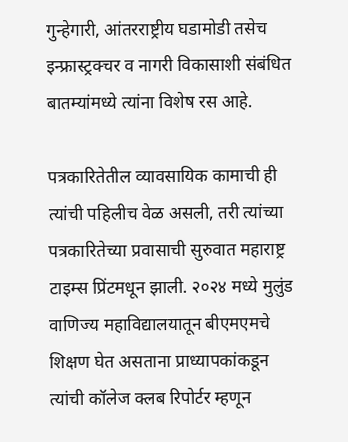गुन्हेगारी, आंतरराष्ट्रीय घडामोडी तसेच इन्फ्रास्ट्रक्चर व नागरी विकासाशी संबंधित बातम्यांमध्ये त्यांना विशेष रस आहे.

पत्रकारितेतील व्यावसायिक कामाची ही त्यांची पहिलीच वेळ असली, तरी त्यांच्या पत्रकारितेच्या प्रवासाची सुरुवात महाराष्ट्र टाइम्स प्रिंटमधून झाली. २०२४ मध्ये मुलुंड वाणिज्य महाविद्यालयातून बीएमएमचे शिक्षण घेत असताना प्राध्यापकांकडून त्यांची कॉलेज क्लब रिपोर्टर म्हणून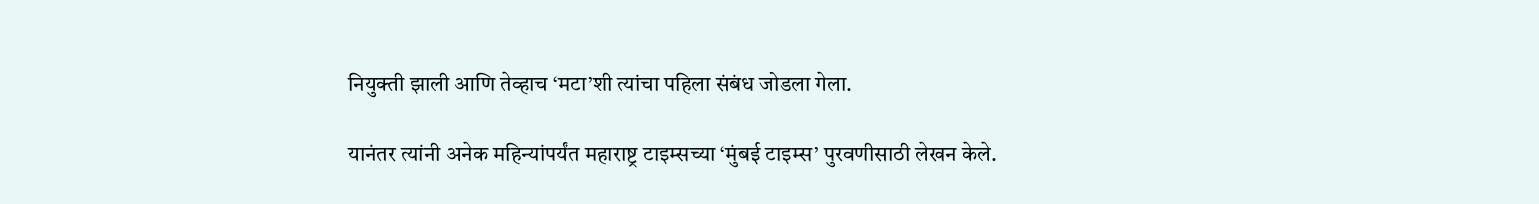नियुक्ती झाली आणि तेव्हाच ‘मटा’शी त्यांचा पहिला संबंध जोडला गेला.

यानंतर त्यांनी अनेक महिन्यांपर्यंत महाराष्ट्र टाइम्सच्या ‘मुंबई टाइम्स’ पुरवणीसाठी लेखन केले.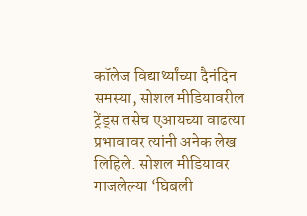कॉलेज विद्यार्थ्यांच्या दैनंदिन समस्या, सोशल मीडियावरील ट्रेंड्स तसेच एआयच्या वाढत्या प्रभावावर त्यांनी अनेक लेख लिहिले. सोशल मीडियावर गाजलेल्या ‘घिबली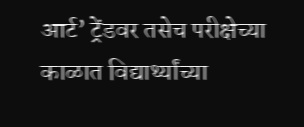आर्ट’ ट्रेंडवर तसेच परीक्षेच्या काळात विद्यार्थ्यांच्या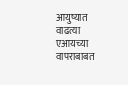आयुष्यात वाढत्या एआयच्या वापराबाबत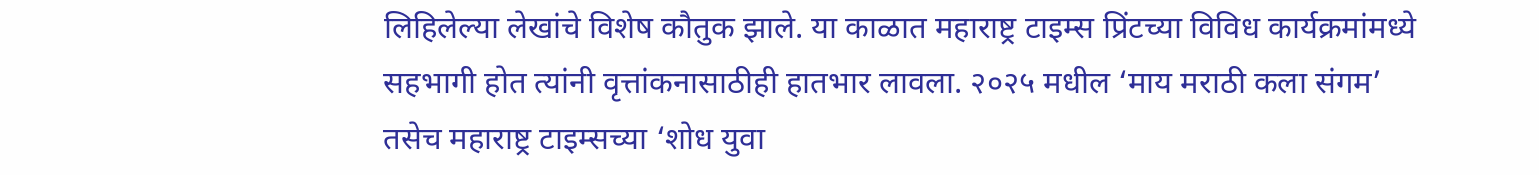लिहिलेल्या लेखांचे विशेष कौतुक झाले. या काळात महाराष्ट्र टाइम्स प्रिंटच्या विविध कार्यक्रमांमध्ये सहभागी होत त्यांनी वृत्तांकनासाठीही हातभार लावला. २०२५ मधील ‘माय मराठी कला संगम’ तसेच महाराष्ट्र टाइम्सच्या ‘शोध युवा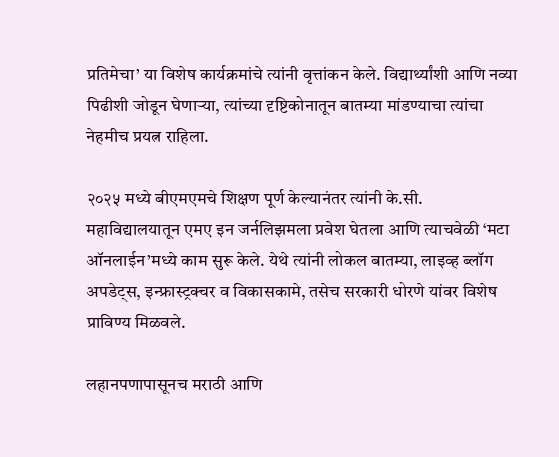प्रतिमेचा’ या विशेष कार्यक्रमांचे त्यांनी वृत्तांकन केले. विद्यार्थ्यांशी आणि नव्या पिढीशी जोडून घेणाऱ्या, त्यांच्या दृष्टिकोनातून बातम्या मांडण्याचा त्यांचा नेहमीच प्रयत्न राहिला.

२०२५ मध्ये बीएमएमचे शिक्षण पूर्ण केल्यानंतर त्यांनी के.सी. महाविद्यालयातून एमए इन जर्नलिझमला प्रवेश घेतला आणि त्याचवेळी ‘मटा ऑनलाईन’मध्ये काम सुरू केले. येथे त्यांनी लोकल बातम्या, लाइव्ह ब्लॉग अपडेट्स, इन्फ्रास्ट्रक्चर व विकासकामे, तसेच सरकारी धोरणे यांवर विशेष प्राविण्य मिळवले.

लहानपणापासूनच मराठी आणि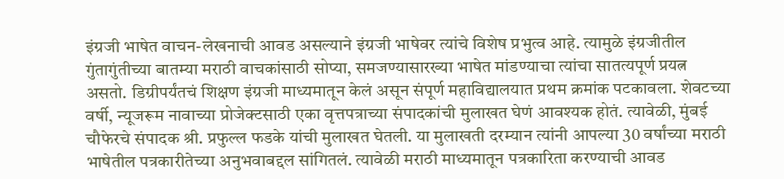इंग्रजी भाषेत वाचन-लेखनाची आवड असल्याने इंग्रजी भाषेवर त्यांचे विशेष प्रभुत्व आहे. त्यामुळे इंग्रजीतील गुंतागुंतीच्या बातम्या मराठी वाचकांसाठी सोप्या, समजण्यासारख्या भाषेत मांडण्याचा त्यांचा सातत्यपूर्ण प्रयत्न असतो. डिग्रीपर्यंतचं शिक्षण इंग्रजी माध्यमातून केलं असून संपूर्ण महाविद्यालयात प्रथम क्रमांक पटकावला. शेवटच्या वर्षी, न्यूजरूम नावाच्या प्रोजेक्टसाठी एका वृत्तपत्राच्या संपादकांची मुलाखत घेणं आवश्यक होतं. त्यावेळी, मुंबई चौफेरचे संपादक श्री. प्रफुल्ल फडके यांची मुलाखत घेतली. या मुलाखती दरम्यान त्यांनी आपल्या 30 वर्षांच्या मराठी भाषेतील पत्रकारीतेच्या अनुभवाबद्दल सांगितलं. त्यावेळी मराठी माध्यमातून पत्रकारिता करण्याची आवड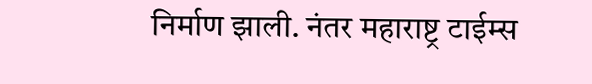निर्माण झाली. नंतर महाराष्ट्र टाईम्स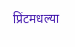प्रिंटमधल्या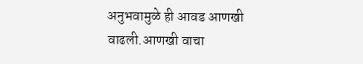अनुभवामुळे ही आवड आणखी वाढली.आणखी वाचा